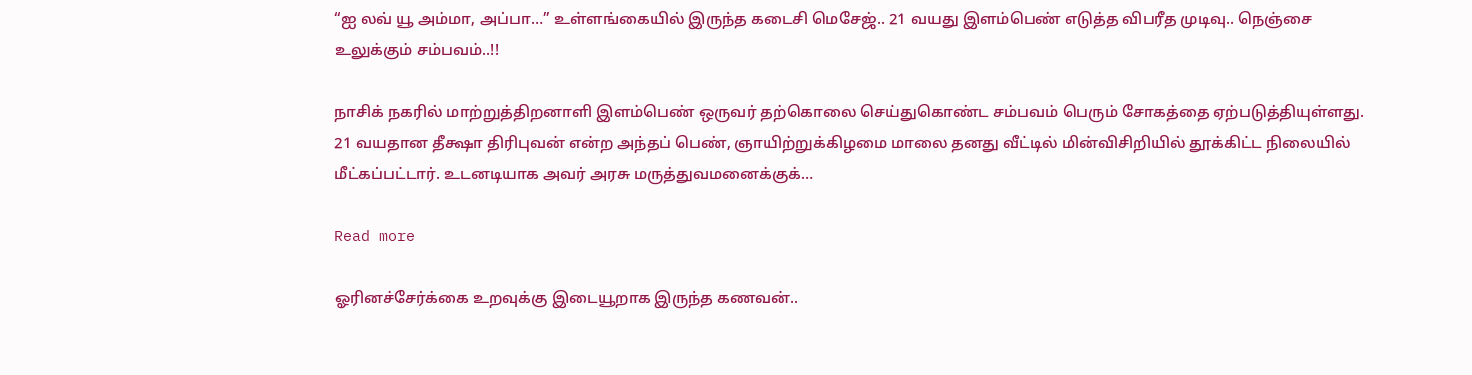“ஐ லவ் யூ அம்மா, அப்பா…” உள்ளங்கையில் இருந்த கடைசி மெசேஜ்.. 21 வயது இளம்பெண் எடுத்த விபரீத முடிவு.. நெஞ்சை உலுக்கும் சம்பவம்..!!

நாசிக் நகரில் மாற்றுத்திறனாளி இளம்பெண் ஒருவர் தற்கொலை செய்துகொண்ட சம்பவம் பெரும் சோகத்தை ஏற்படுத்தியுள்ளது. 21 வயதான தீக்ஷா திரிபுவன் என்ற அந்தப் பெண், ஞாயிற்றுக்கிழமை மாலை தனது வீட்டில் மின்விசிறியில் தூக்கிட்ட நிலையில் மீட்கப்பட்டார். உடனடியாக அவர் அரசு மருத்துவமனைக்குக்…

Read more

ஓரினச்சேர்க்கை உறவுக்கு இடையூறாக இருந்த கணவன்..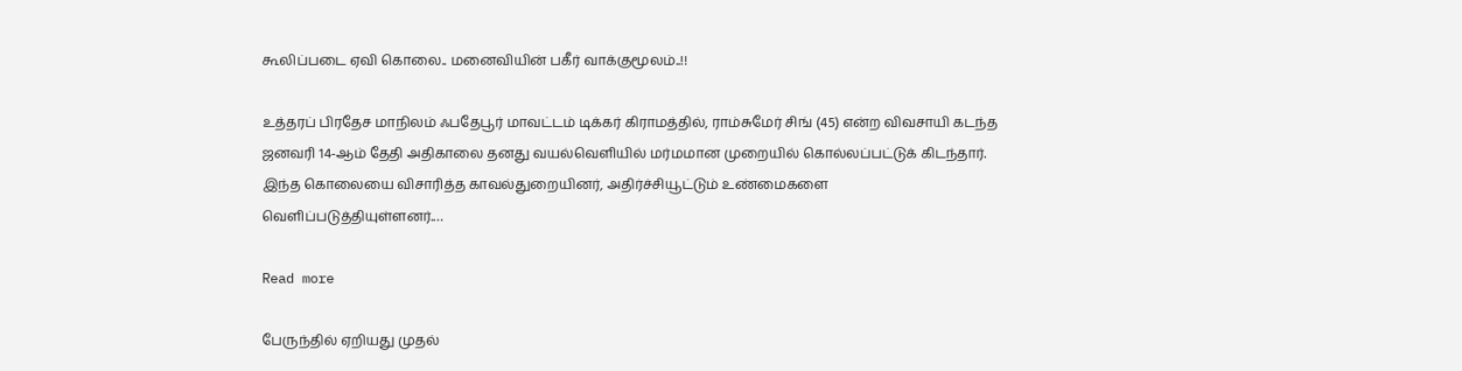கூலிப்படை ஏவி கொலை.. மனைவியின் பகீர் வாக்குமூலம்..!!

உத்தரப் பிரதேச மாநிலம் ஃபதேபூர் மாவட்டம் டிக்கர் கிராமத்தில், ராம்சுமேர் சிங் (45) என்ற விவசாயி கடந்த ஜனவரி 14-ஆம் தேதி அதிகாலை தனது வயல்வெளியில் மர்மமான முறையில் கொல்லப்பட்டுக் கிடந்தார். இந்த கொலையை விசாரித்த காவல்துறையினர், அதிர்ச்சியூட்டும் உண்மைகளை வெளிப்படுத்தியுள்ளனர்.…

Read more

பேருந்தில் ஏறியது முதல்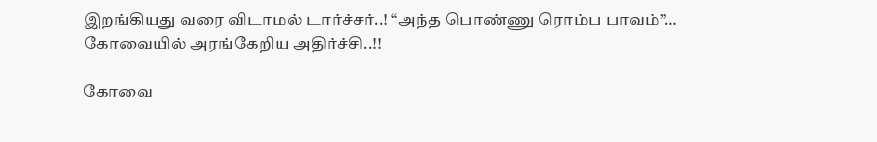இறங்கியது வரை விடாமல் டார்ச்சர்..! “அந்த பொண்ணு ரொம்ப பாவம்”… கோவையில் அரங்கேறிய அதிர்ச்சி..!!

கோவை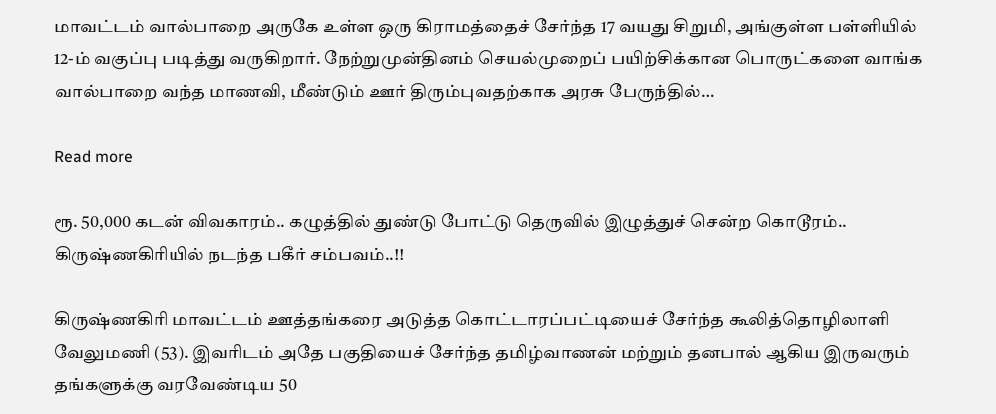மாவட்டம் வால்பாறை அருகே உள்ள ஒரு கிராமத்தைச் சேர்ந்த 17 வயது சிறுமி, அங்குள்ள பள்ளியில் 12-ம் வகுப்பு படித்து வருகிறார். நேற்றுமுன்தினம் செயல்முறைப் பயிற்சிக்கான பொருட்களை வாங்க வால்பாறை வந்த மாணவி, மீண்டும் ஊர் திரும்புவதற்காக அரசு பேருந்தில்…

Read more

ரூ. 50,000 கடன் விவகாரம்.. கழுத்தில் துண்டு போட்டு தெருவில் இழுத்துச் சென்ற கொடூரம்.. கிருஷ்ணகிரியில் நடந்த பகீர் சம்பவம்..!!

கிருஷ்ணகிரி மாவட்டம் ஊத்தங்கரை அடுத்த கொட்டாரப்பட்டியைச் சேர்ந்த கூலித்தொழிலாளி வேலுமணி (53). இவரிடம் அதே பகுதியைச் சேர்ந்த தமிழ்வாணன் மற்றும் தனபால் ஆகிய இருவரும் தங்களுக்கு வரவேண்டிய 50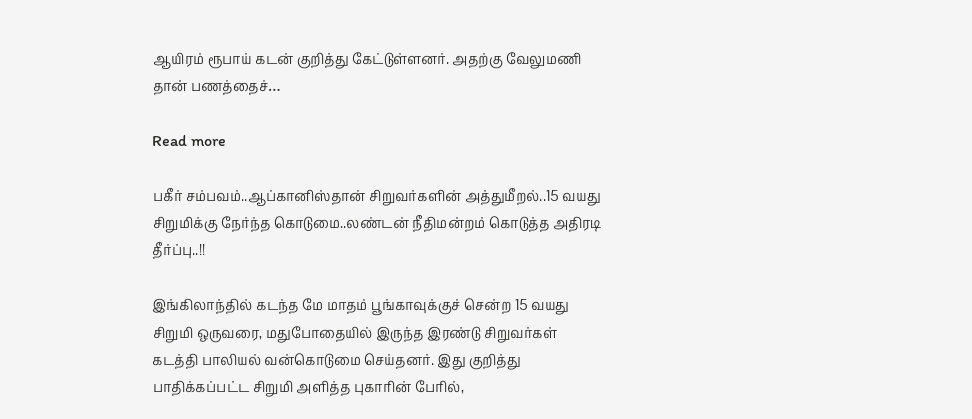ஆயிரம் ரூபாய் கடன் குறித்து கேட்டுள்ளனர். அதற்கு வேலுமணி தான் பணத்தைச்…

Read more

பகீர் சம்பவம்..ஆப்கானிஸ்தான் சிறுவர்களின் அத்துமீறல்..15 வயது சிறுமிக்கு நேர்ந்த கொடுமை..லண்டன் நீதிமன்றம் கொடுத்த அதிரடி தீர்ப்பு..!!

இங்கிலாந்தில் கடந்த மே மாதம் பூங்காவுக்குச் சென்ற 15 வயது சிறுமி ஒருவரை, மதுபோதையில் இருந்த இரண்டு சிறுவர்கள் கடத்தி பாலியல் வன்கொடுமை செய்தனர். இது குறித்து பாதிக்கப்பட்ட சிறுமி அளித்த புகாரின் பேரில்,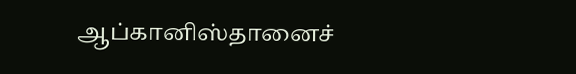ஆப்கானிஸ்தானைச்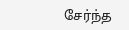சேர்ந்த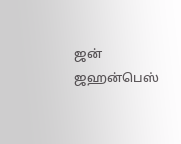ஜன் ஜஹன்பெஸ்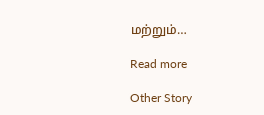மற்றும்…

Read more

Other Story